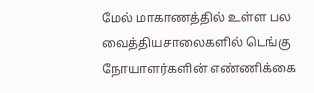மேல் மாகாணத்தில் உள்ள பல வைத்தியசாலைகளில் டெங்கு நோயாளர்களின் எண்ணிக்கை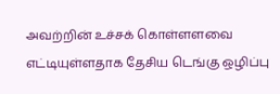அவற்றின் உச்சக் கொள்ளளவை எட்டியுள்ளதாக தேசிய டெங்கு ஒழிப்பு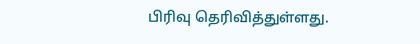பிரிவு தெரிவித்துள்ளது.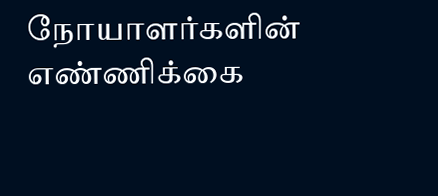நோயாளர்களின் எண்ணிக்கை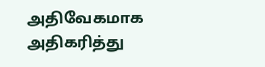அதிவேகமாக அதிகரித்து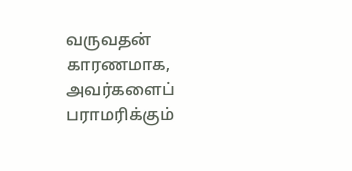வருவதன் காரணமாக, அவர்களைப் பராமரிக்கும்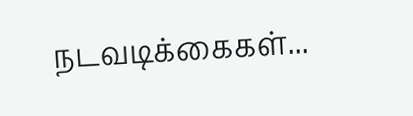நடவடிக்கைகள்...